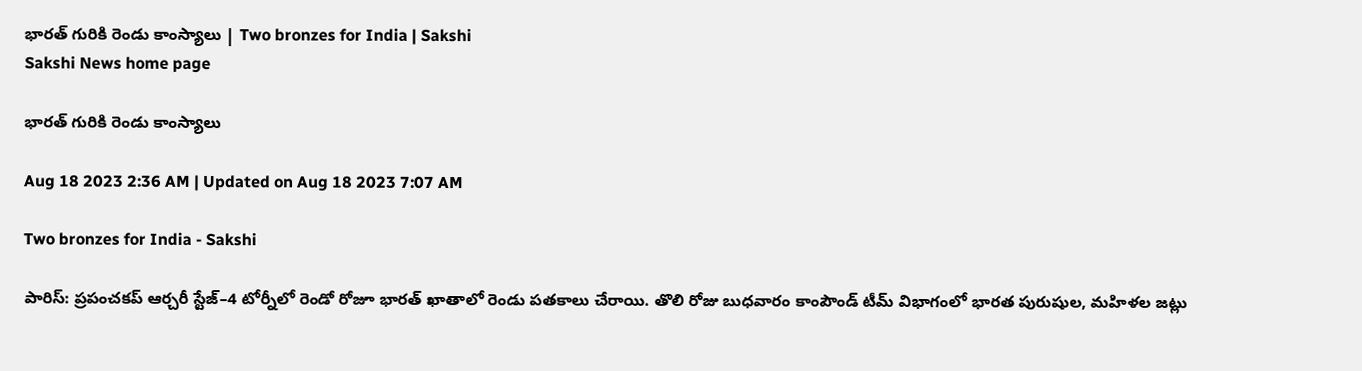భారత్‌ గురికి రెండు కాంస్యాలు | Two bronzes for India | Sakshi
Sakshi News home page

భారత్‌ గురికి రెండు కాంస్యాలు

Aug 18 2023 2:36 AM | Updated on Aug 18 2023 7:07 AM

Two bronzes for India - Sakshi

పారిస్‌: ప్రపంచకప్‌ ఆర్చరీ స్టేజ్‌–4 టోర్నీలో రెండో రోజూ భారత్‌ ఖాతాలో రెండు పతకాలు చేరాయి. తొలి రోజు బుధవారం కాంపౌండ్‌ టీమ్‌ విభాగంలో భారత పురుషుల, మహిళల జట్లు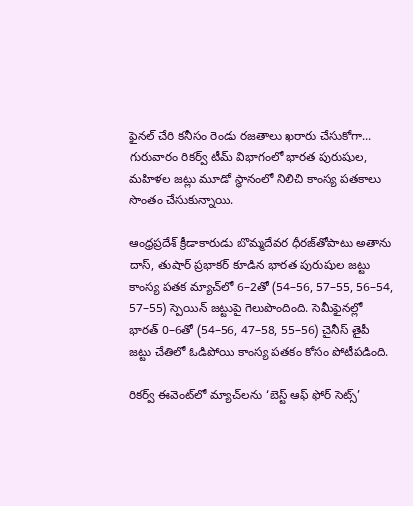ఫైనల్‌ చేరి కనీసం రెండు రజతాలు ఖరారు చేసుకోగా... గురువారం రికర్వ్‌ టీమ్‌ విభాగంలో భారత పురుషుల, మహిళల జట్లు మూడో స్థానంలో నిలిచి కాంస్య పతకాలు సొంతం చేసుకున్నాయి.

ఆంధ్రప్రదేశ్‌ క్రీడాకారుడు బొమ్మదేవర ధీరజ్‌తోపాటు అతాను దాస్, తుషార్‌ ప్రభాకర్‌ కూడిన భారత పురుషుల జట్టు కాంస్య పతక మ్యాచ్‌లో 6–2తో (54–56, 57–55, 56–54, 57–55) స్పెయిన్‌ జట్టుపై గెలుపొందింది. సెమీఫైనల్లో భారత్‌ 0–6తో (54–56, 47–58, 55–56) చైనీస్‌ తైపీ జట్టు చేతిలో ఓడిపోయి కాంస్య పతకం కోసం పోటీపడింది.

రికర్వ్‌ ఈవెంట్‌లో మ్యాచ్‌లను ‘బెస్ట్‌ ఆఫ్‌ ఫోర్‌ సెట్స్‌’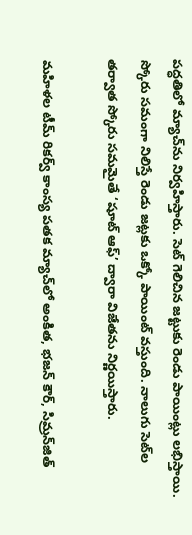పద్ధతిలో మ్యాచ్‌ను నిర్వహిస్తారు. సెట్‌ గెలిచిన జట్టుకు రెండు పాయింట్లు లభిస్తాయి. స్కోరు సమంగా నిలిస్తే రెండు జట్లకు ఒక్కో పాయింట్‌ వస్తుంది. నాలుగు సెట్‌ల తర్వాత స్కోరు సమమైతే ‘షూట్‌ ఆఫ్‌’ ద్వారా విజేతను నిర్ణయిస్తారు.

మహిళల టీమ్‌ రికర్వ్‌ కాంస్య పతక మ్యాచ్‌లో అంకిత, భజన్‌ కౌర్, సిమ్రన్‌జిత్‌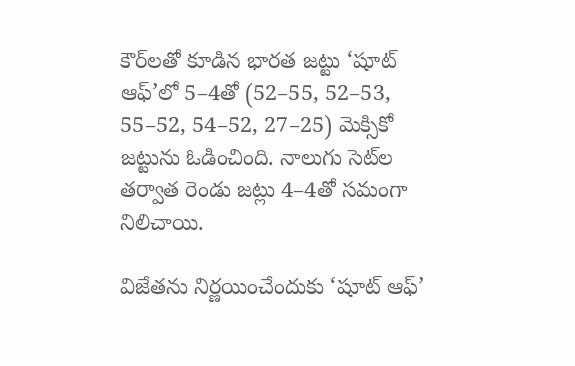కౌర్‌లతో కూడిన భారత జట్టు ‘షూట్‌ ఆఫ్‌’లో 5–4తో (52–55, 52–53, 55–52, 54–52, 27–25) మెక్సికో జట్టును ఓడించింది. నాలుగు సెట్‌ల తర్వాత రెండు జట్లు 4–4తో సమంగా నిలిచాయి.

విజేతను నిర్ణయించేందుకు ‘షూట్‌ ఆఫ్‌’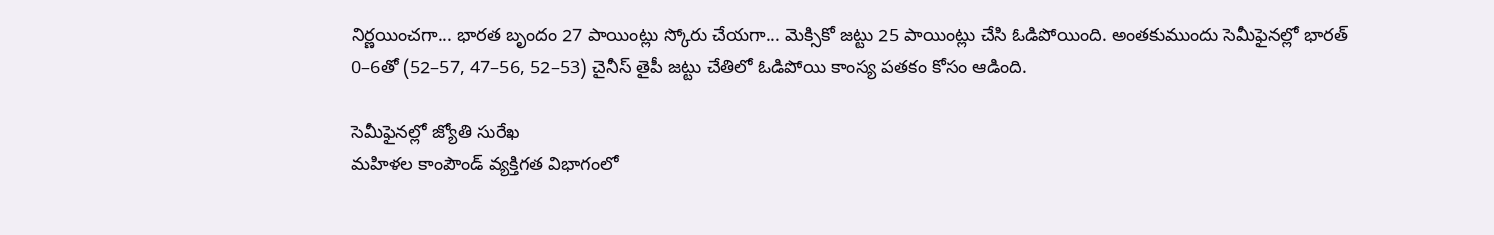నిర్ణయించగా... భారత బృందం 27 పాయింట్లు స్కోరు చేయగా... మెక్సికో జట్టు 25 పాయింట్లు చేసి ఓడిపోయింది. అంతకుముందు సెమీఫైనల్లో భారత్‌ 0–6తో (52–57, 47–56, 52–53) చైనీస్‌ తైపీ జట్టు చేతిలో ఓడిపోయి కాంస్య పతకం కోసం ఆడింది.

సెమీఫైనల్లో జ్యోతి సురేఖ
మహిళల కాంపౌండ్‌ వ్యక్తిగత విభాగంలో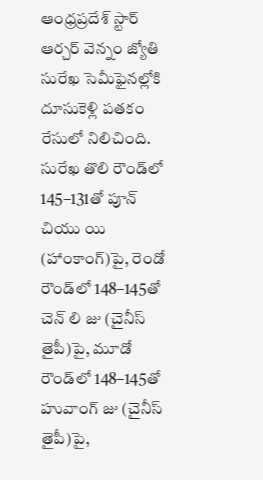ఆంధ్రప్రదేశ్‌ స్టార్‌ ఆర్చర్‌ వెన్నం జ్యోతి సురేఖ సెమీఫైనల్లోకి దూసుకెళ్లి పతకం రేసులో నిలిచింది. సురేఖ తొలి రౌండ్‌లో 145–131తో పూన్‌ చియు యి (హాంకాంగ్‌)పై, రెండో రౌండ్‌లో 148–145తో చెన్‌ లి జు (చైనీస్‌ తైపీ)పై, మూడో రౌండ్‌లో 148–145తో హువాంగ్‌ జు (చైనీస్‌ తైపీ)పై,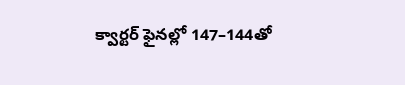క్వార్టర్‌ ఫైనల్లో 147–144తో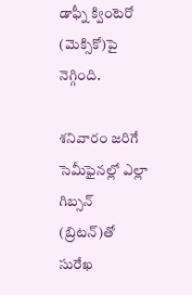డాఫ్నీ క్వింటెరో (మెక్సికో)పై నెగ్గింది.

శనివారం జరిగే సెమీఫైనల్లో ఎల్లా గిబ్సన్‌ (బ్రిటన్‌)తో సురేఖ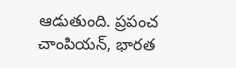ఆడుతుంది. ప్రపంచ చాంపియన్, భారత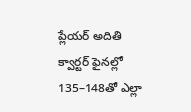ప్లేయర్‌ అదితి క్వార్టర్‌ ఫైనల్లో 135–148తో ఎల్లా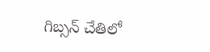గిబ్సన్‌ చేతిలో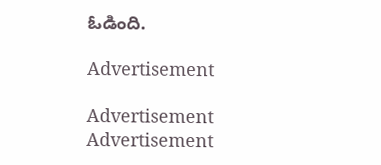ఓడింది.

Advertisement

Advertisement
Advertisement